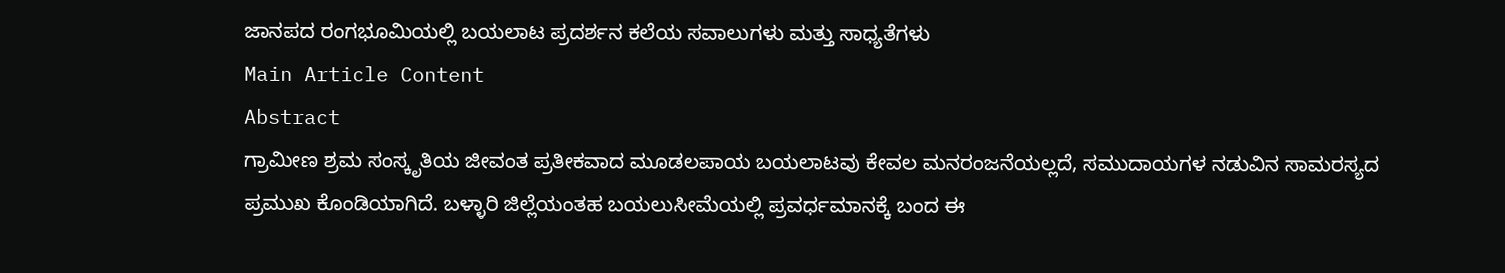ಜಾನಪದ ರಂಗಭೂಮಿಯಲ್ಲಿ ಬಯಲಾಟ ಪ್ರದರ್ಶನ ಕಲೆಯ ಸವಾಲುಗಳು ಮತ್ತು ಸಾಧ್ಯತೆಗಳು
Main Article Content
Abstract
ಗ್ರಾಮೀಣ ಶ್ರಮ ಸಂಸ್ಕೃತಿಯ ಜೀವಂತ ಪ್ರತೀಕವಾದ ಮೂಡಲಪಾಯ ಬಯಲಾಟವು ಕೇವಲ ಮನರಂಜನೆಯಲ್ಲದೆ, ಸಮುದಾಯಗಳ ನಡುವಿನ ಸಾಮರಸ್ಯದ ಪ್ರಮುಖ ಕೊಂಡಿಯಾಗಿದೆ. ಬಳ್ಳಾರಿ ಜಿಲ್ಲೆಯಂತಹ ಬಯಲುಸೀಮೆಯಲ್ಲಿ ಪ್ರವರ್ಧಮಾನಕ್ಕೆ ಬಂದ ಈ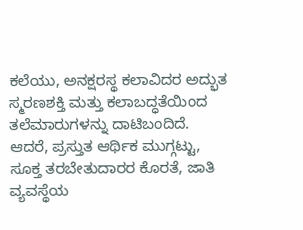ಕಲೆಯು, ಅನಕ್ಷರಸ್ಥ ಕಲಾವಿದರ ಅದ್ಭುತ ಸ್ಮರಣಶಕ್ತಿ ಮತ್ತು ಕಲಾಬದ್ಧತೆಯಿಂದ ತಲೆಮಾರುಗಳನ್ನು ದಾಟಿಬಂದಿದೆ. ಆದರೆ, ಪ್ರಸ್ತುತ ಆರ್ಥಿಕ ಮುಗ್ಗಟ್ಟು, ಸೂಕ್ತ ತರಬೇತುದಾರರ ಕೊರತೆ, ಜಾತಿ ವ್ಯವಸ್ಥೆಯ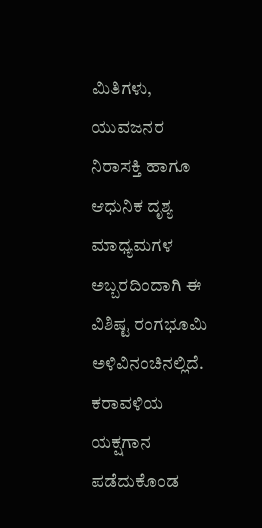ಮಿತಿಗಳು, ಯುವಜನರ ನಿರಾಸಕ್ತಿ ಹಾಗೂ ಆಧುನಿಕ ದೃಶ್ಯ ಮಾಧ್ಯಮಗಳ ಅಬ್ಬರದಿಂದಾಗಿ ಈ ವಿಶಿಷ್ಟ ರಂಗಭೂಮಿ ಅಳಿವಿನಂಚಿನಲ್ಲಿದೆ. ಕರಾವಳಿಯ ಯಕ್ಷಗಾನ ಪಡೆದುಕೊಂಡ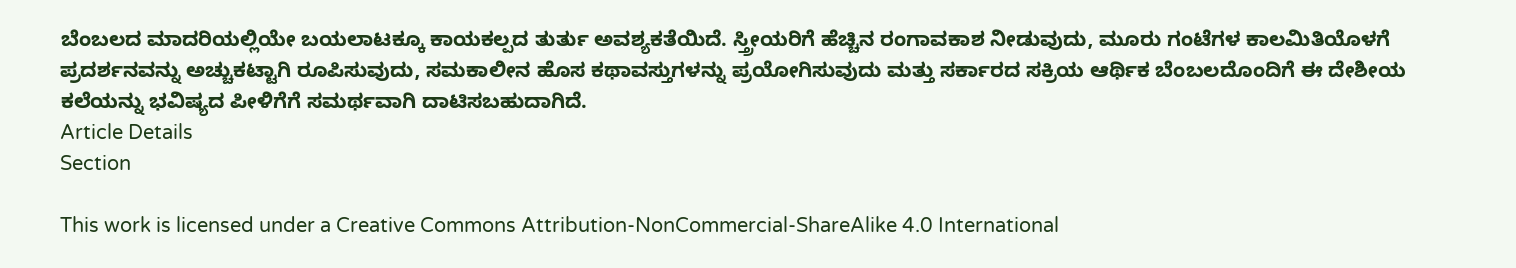ಬೆಂಬಲದ ಮಾದರಿಯಲ್ಲಿಯೇ ಬಯಲಾಟಕ್ಕೂ ಕಾಯಕಲ್ಪದ ತುರ್ತು ಅವಶ್ಯಕತೆಯಿದೆ. ಸ್ತ್ರೀಯರಿಗೆ ಹೆಚ್ಚಿನ ರಂಗಾವಕಾಶ ನೀಡುವುದು, ಮೂರು ಗಂಟೆಗಳ ಕಾಲಮಿತಿಯೊಳಗೆ ಪ್ರದರ್ಶನವನ್ನು ಅಚ್ಚುಕಟ್ಟಾಗಿ ರೂಪಿಸುವುದು, ಸಮಕಾಲೀನ ಹೊಸ ಕಥಾವಸ್ತುಗಳನ್ನು ಪ್ರಯೋಗಿಸುವುದು ಮತ್ತು ಸರ್ಕಾರದ ಸಕ್ರಿಯ ಆರ್ಥಿಕ ಬೆಂಬಲದೊಂದಿಗೆ ಈ ದೇಶೀಯ ಕಲೆಯನ್ನು ಭವಿಷ್ಯದ ಪೀಳಿಗೆಗೆ ಸಮರ್ಥವಾಗಿ ದಾಟಿಸಬಹುದಾಗಿದೆ.
Article Details
Section

This work is licensed under a Creative Commons Attribution-NonCommercial-ShareAlike 4.0 International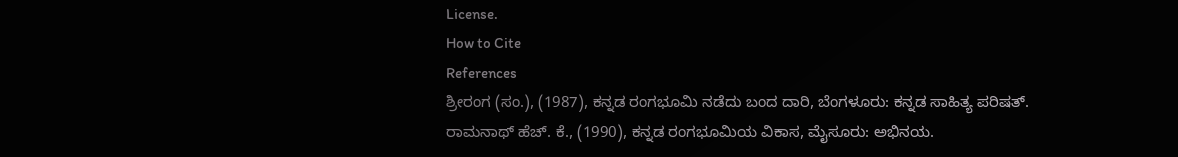License.
How to Cite
References
ಶ್ರೀರಂಗ (ಸಂ.), (1987), ಕನ್ನಡ ರಂಗಭೂಮಿ ನಡೆದು ಬಂದ ದಾರಿ, ಬೆಂಗಳೂರು: ಕನ್ನಡ ಸಾಹಿತ್ಯ ಪರಿಷತ್.
ರಾಮನಾಥ್ ಹೆಚ್. ಕೆ., (1990), ಕನ್ನಡ ರಂಗಭೂಮಿಯ ವಿಕಾಸ, ಮೈಸೂರು: ಅಭಿನಯ.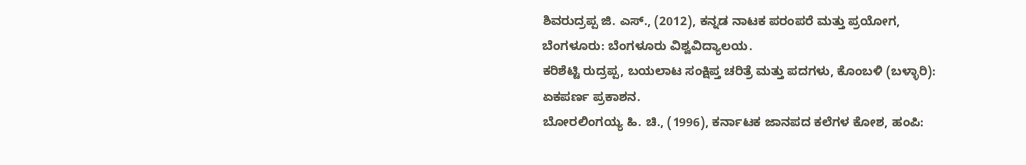ಶಿವರುದ್ರಪ್ಪ ಜಿ. ಎಸ್., (2012), ಕನ್ನಡ ನಾಟಕ ಪರಂಪರೆ ಮತ್ತು ಪ್ರಯೋಗ, ಬೆಂಗಳೂರು: ಬೆಂಗಳೂರು ವಿಶ್ವವಿದ್ಯಾಲಯ.
ಕರಿಶೆಟ್ಟಿ ರುದ್ರಪ್ಪ, ಬಯಲಾಟ ಸಂಕ್ಷಿಪ್ತ ಚರಿತ್ರೆ ಮತ್ತು ಪದಗಳು, ಕೊಂಬಳಿ (ಬಳ್ಳಾರಿ): ಏಕಪರ್ಣ ಪ್ರಕಾಶನ.
ಬೋರಲಿಂಗಯ್ಯ ಹಿ. ಚಿ., (1996), ಕರ್ನಾಟಕ ಜಾನಪದ ಕಲೆಗಳ ಕೋಶ, ಹಂಪಿ: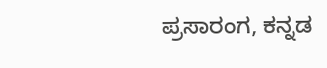ಪ್ರಸಾರಂಗ, ಕನ್ನಡ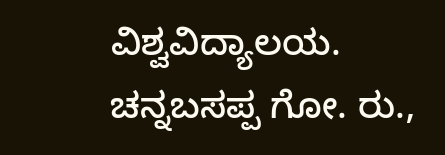ವಿಶ್ವವಿದ್ಯಾಲಯ.
ಚನ್ನಬಸಪ್ಪ ಗೋ. ರು.,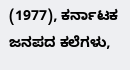(1977), ಕರ್ನಾಟಕ ಜನಪದ ಕಲೆಗಳು,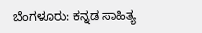ಬೆಂಗಳೂರು: ಕನ್ನಡ ಸಾಹಿತ್ಯ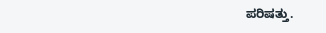ಪರಿಷತ್ತು.